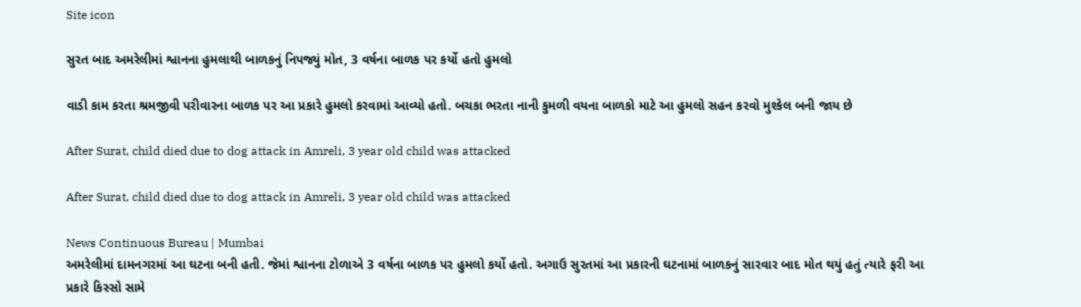Site icon

સુરત બાદ અમરેલીમાં શ્વાનના હુમલાથી બાળકનું નિપજ્યું મોત, 3 વર્ષના બાળક પર કર્યો હતો હુમલો

વાડી કામ કરતા શ્રમજીવી પરીવારના બાળક પર આ પ્રકારે હુમલો કરવામાં આવ્યો હતો. બચકા ભરતા નાની કુમળી વયના બાળકો માટે આ હુમલો સહન કરવો મુશ્કેલ બની જાય છે

After Surat, child died due to dog attack in Amreli, 3 year old child was attacked

After Surat, child died due to dog attack in Amreli, 3 year old child was attacked

News Continuous Bureau | Mumbai
અમરેલીમાં દામનગરમાં આ ઘટના બની હતી. જેમાં શ્વાનના ટોળાએ 3 વર્ષના બાળક પર હુમલો કર્યો હતો. અગાઉ સુરતમાં આ પ્રકારની ઘટનામાં બાળકનું સારવાર બાદ મોત થયું હતું ત્યારે ફરી આ પ્રકારે કિસ્સો સામે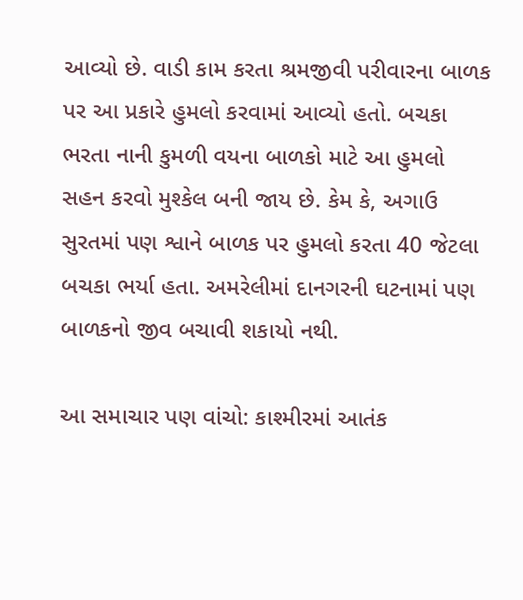આવ્યો છે. વાડી કામ કરતા શ્રમજીવી પરીવારના બાળક પર આ પ્રકારે હુમલો કરવામાં આવ્યો હતો. બચકા ભરતા નાની કુમળી વયના બાળકો માટે આ હુમલો સહન કરવો મુશ્કેલ બની જાય છે. કેમ કે, અગાઉ સુરતમાં પણ શ્વાને બાળક પર હુમલો કરતા 40 જેટલા બચકા ભર્યા હતા. અમરેલીમાં દાનગરની ઘટનામાં પણ બાળકનો જીવ બચાવી શકાયો નથી.

આ સમાચાર પણ વાંચો: કાશ્મીરમાં આતંક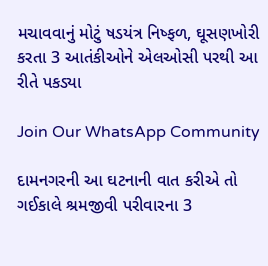મચાવવાનું મોટું ષડયંત્ર નિષ્ફળ, ઘૂસણખોરી કરતા 3 આતંકીઓને એલઓસી પરથી આ રીતે પકડ્યા

Join Our WhatsApp Community

દામનગરની આ ઘટનાની વાત કરીએ તો ગઈકાલે શ્રમજીવી પરીવારના 3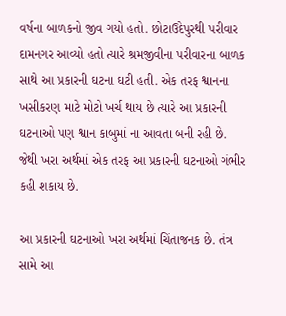વર્ષના બાળકનો જીવ ગયો હતો. છોટાઉદેપુરથી પરીવાર દામનગર આવ્યો હતો ત્યારે શ્રમજીવીના પરીવારના બાળક સાથે આ પ્રકારની ઘટના ઘટી હતી. એક તરફ શ્વાનના ખસીકરણ માટે મોટો ખર્ચ થાય છે ત્યારે આ પ્રકારની ઘટનાઓ પણ શ્વાન કાબુમાં ના આવતા બની રહી છે. જેથી ખરા અર્થમાં એક તરફ આ પ્રકારની ઘટનાઓ ગંભીર કહી શકાય છે.

આ પ્રકારની ઘટનાઓ ખરા અર્થમાં ચિંતાજનક છે. તંત્ર સામે આ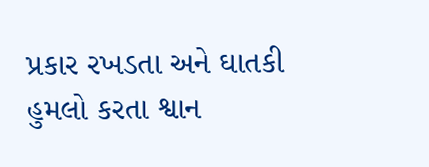પ્રકાર રખડતા અને ઘાતકી હુમલો કરતા શ્વાન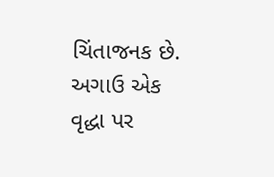ચિંતાજનક છે. અગાઉ એક વૃદ્ધા પર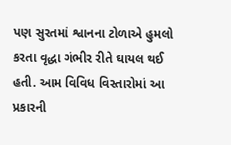પણ સુરતમાં શ્વાનના ટોળાએ હુમલો કરતા વૃદ્ધા ગંભીર રીતે ઘાયલ થઈ હતી. આમ વિવિધ વિસ્તારોમાં આ પ્રકારની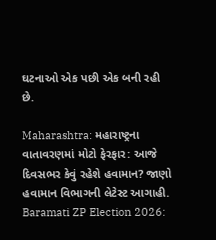ઘટનાઓ એક પછી એક બની રહી છે.

Maharashtra: મહારાષ્ટ્રના વાતાવરણમાં મોટો ફેરફાર: આજે દિવસભર કેવું રહેશે હવામાન? જાણો હવામાન વિભાગની લેટેસ્ટ આગાહી.
Baramati ZP Election 2026: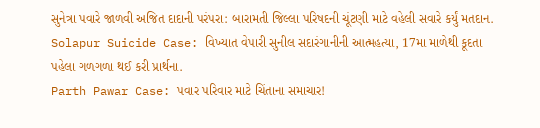સુનેત્રા પવારે જાળવી અજિત દાદાની પરંપરા: બારામતી જિલ્લા પરિષદની ચૂંટણી માટે વહેલી સવારે કર્યું મતદાન.
Solapur Suicide Case: વિખ્યાત વેપારી સુનીલ સદારંગાનીની આત્મહત્યા, 17મા માળેથી કૂદતા પહેલા ગળગળા થઈ કરી પ્રાર્થના.
Parth Pawar Case: પવાર પરિવાર માટે ચિંતાના સમાચાર!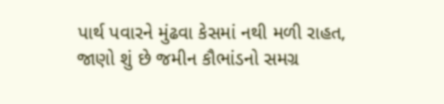પાર્થ પવારને મુંઢવા કેસમાં નથી મળી રાહત, જાણો શું છે જમીન કૌભાંડનો સમગ્ર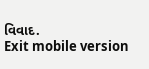વિવાદ.
Exit mobile version